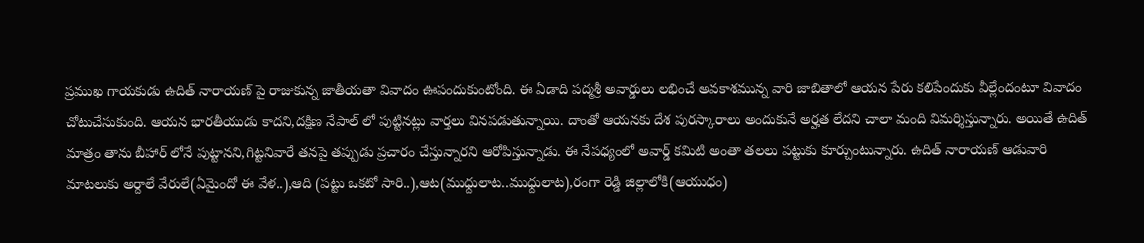ప్రముఖ గాయకుడు ఉదిత్ నారాయణ్ పై రాజుకున్న జాతీయతా వివాదం ఊపందుకుంటోంది. ఈ ఏడాది పద్మశ్రీ అవార్డులు లభించే అవకాశమున్న వారి జాబితాలో ఆయన పేరు కలిపేందుకు వీల్లేందంటూ వివాదం చోటుచేసుకుంది. ఆయన భారతీయుడు కాదని,దక్షిణ నేపాల్ లో పుట్టినట్లు వార్తలు వినపడుతున్నాయి. దాంతో ఆయనకు దేశ పురస్కారాలు అందుకునే అర్హత లేదని చాలా మంది విమర్శిస్తున్నారు. అయితే ఉదిత్ మాత్రం తాను బీహార్ లోనే పుట్టానని,గిట్టనివారే తనపై తప్పుడు ప్రచారం చేస్తున్నారని ఆరోపిస్తున్నాడు. ఈ నేపధ్యంలో అవార్డ్ కమిటి అంతా తలలు పట్టుకు కూర్చుంటున్నారు. ఉదిత్ నారాయణ్ ఆడువారి మాటలుకు అర్దాలే వేరులే(ఏమైందో ఈ వేళ..),ఆది (పట్టు ఒకటో సారి..),ఆట(ముధ్దులాట..ముధ్దులాట),రంగా రెడ్డి జిల్లాలోకి(ఆయుధం)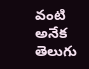వంటి అనేక తెలుగు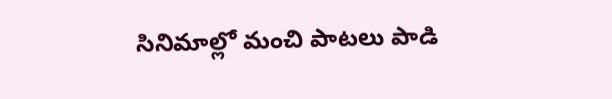సినిమాల్లో మంచి పాటలు పాడి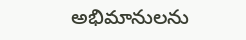అభిమానులను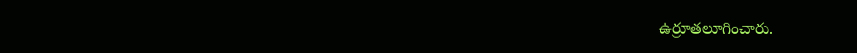ఉర్రూతలూగించారు.